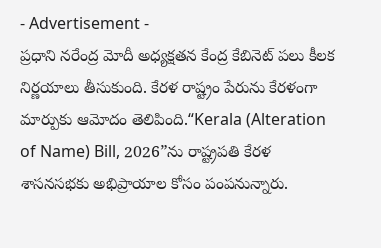- Advertisement -
ప్రధాని నరేంద్ర మోదీ అధ్యక్షతన కేంద్ర కేబినెట్ పలు కీలక నిర్ణయాలు తీసుకుంది. కేరళ రాష్ట్రం పేరును కేరళంగా మార్పుకు ఆమోదం తెలిపింది.“Kerala (Alteration of Name) Bill, 2026”ను రాష్ట్రపతి కేరళ శాసనసభకు అభిప్రాయాల కోసం పంపనున్నారు.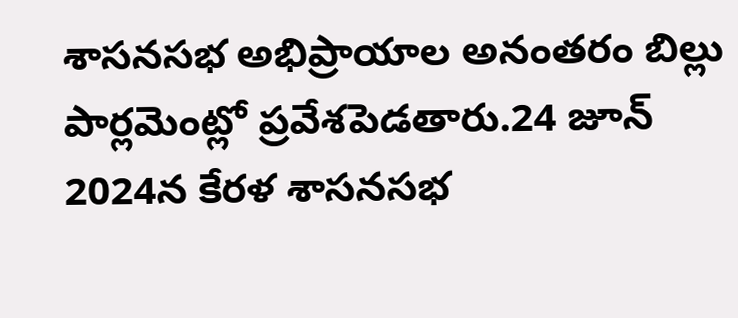శాసనసభ అభిప్రాయాల అనంతరం బిల్లు పార్లమెంట్లో ప్రవేశపెడతారు.24 జూన్ 2024న కేరళ శాసనసభ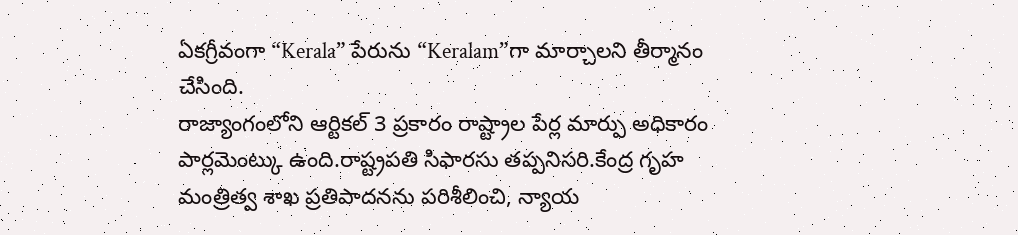ఏకగ్రీవంగా “Kerala” పేరును “Keralam”గా మార్చాలని తీర్మానం చేసింది.
రాజ్యాంగంలోని ఆర్టికల్ 3 ప్రకారం రాష్ట్రాల పేర్ల మార్పు అధికారం పార్లమెంట్కు ఉంది.రాష్ట్రపతి సిఫారసు తప్పనిసరి.కేంద్ర గృహ మంత్రిత్వ శాఖ ప్రతిపాదనను పరిశీలించి, న్యాయ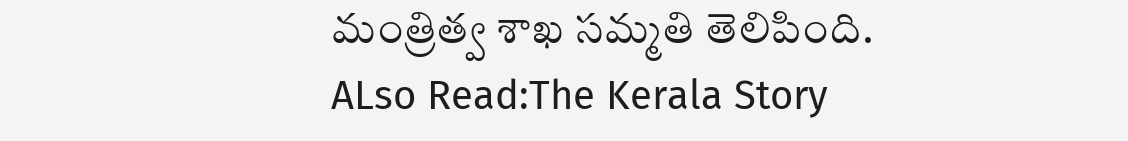మంత్రిత్వ శాఖ సమ్మతి తెలిపింది.
ALso Read:The Kerala Story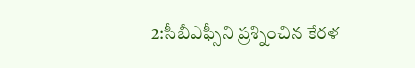2:సీబీఎఫ్సీని ప్రశ్నించిన కేరళ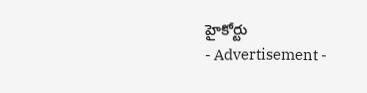హైకోర్టు
- Advertisement -